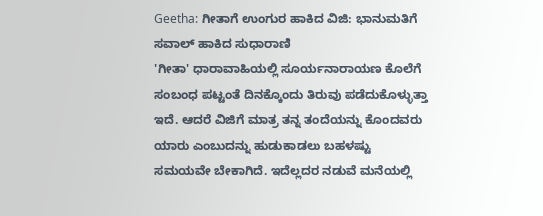Geetha: ಗೀತಾಗೆ ಉಂಗುರ ಹಾಕಿದ ವಿಜಿ: ಭಾನುಮತಿಗೆ ಸವಾಲ್ ಹಾಕಿದ ಸುಧಾರಾಣಿ
'ಗೀತಾ' ಧಾರಾವಾಹಿಯಲ್ಲಿ ಸೂರ್ಯನಾರಾಯಣ ಕೊಲೆಗೆ ಸಂಬಂಧ ಪಟ್ಟಂತೆ ದಿನಕ್ಕೊಂದು ತಿರುವು ಪಡೆದುಕೊಳ್ಳುತ್ತಾ ಇದೆ. ಆದರೆ ವಿಜಿಗೆ ಮಾತ್ರ ತನ್ನ ತಂದೆಯನ್ನು ಕೊಂದವರು ಯಾರು ಎಂಬುದನ್ನು ಹುಡುಕಾಡಲು ಬಹಳಷ್ಟು ಸಮಯವೇ ಬೇಕಾಗಿದೆ. ಇದೆಲ್ಲದರ ನಡುವೆ ಮನೆಯಲ್ಲಿ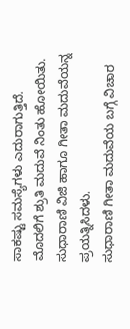ಸಾಕಷ್ಟು ಸಮಸ್ಯೆಗಳು ಎದುರಾಗುತ್ತಿದೆ. ಮೊದಲಿಗೆ ಶ್ರುತಿ ಮದುವೆ ನಿಂತು ಹೋಯಿತು. ಸುಧಾರಾಣಿ ವಿಜಿ ಹಾಗೂ ಗೀತಾ ಮದುವೆಯನ್ನ ಪ್ರಯತ್ನಿಸಿದಳು.
ಸುಧಾರಾಣಿ ಗೀತಾ ಮದುವೆಯ ಬಗ್ಗೆ ವಿಚಾರ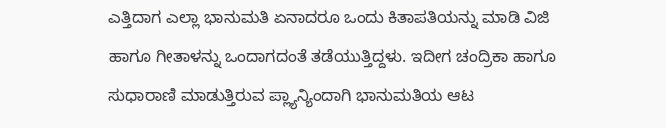ಎತ್ತಿದಾಗ ಎಲ್ಲಾ ಭಾನುಮತಿ ಏನಾದರೂ ಒಂದು ಕಿತಾಪತಿಯನ್ನು ಮಾಡಿ ವಿಜಿ ಹಾಗೂ ಗೀತಾಳನ್ನು ಒಂದಾಗದಂತೆ ತಡೆಯುತ್ತಿದ್ದಳು. ಇದೀಗ ಚಂದ್ರಿಕಾ ಹಾಗೂ ಸುಧಾರಾಣಿ ಮಾಡುತ್ತಿರುವ ಪ್ಲ್ಯಾನ್ಯಿಂದಾಗಿ ಭಾನುಮತಿಯ ಆಟ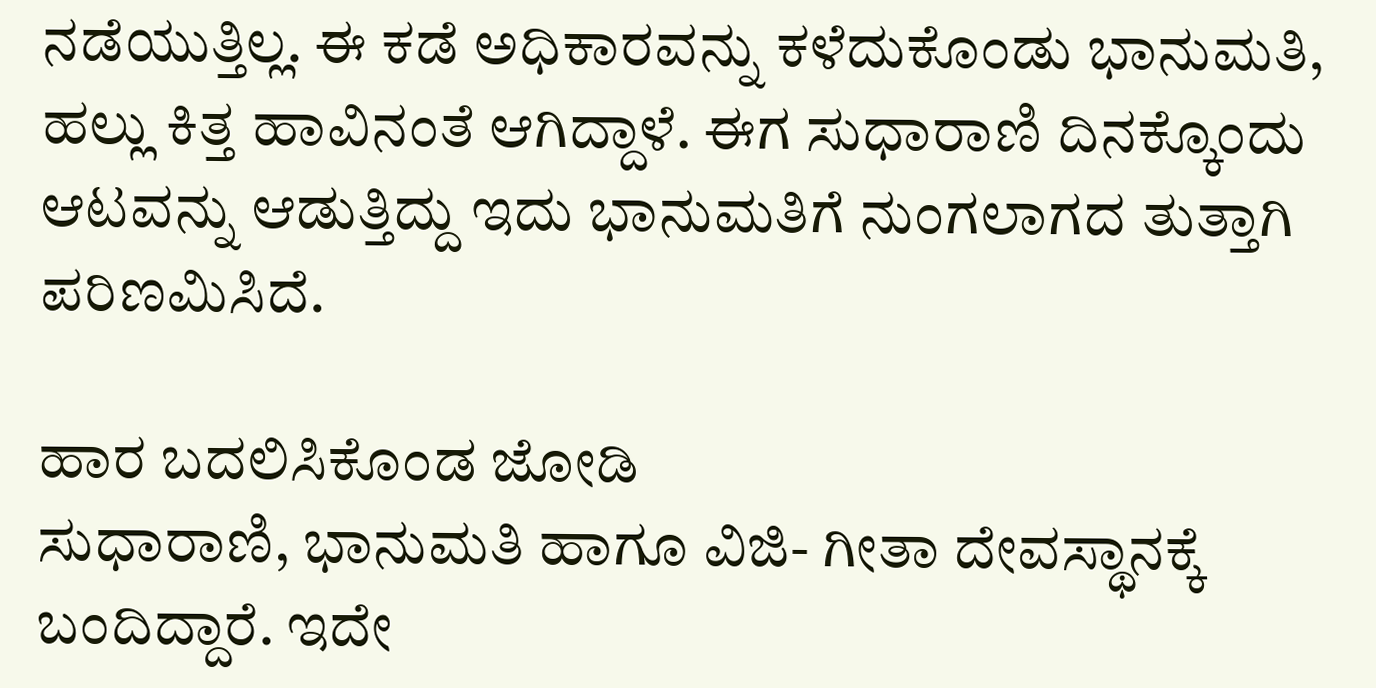ನಡೆಯುತ್ತಿಲ್ಲ. ಈ ಕಡೆ ಅಧಿಕಾರವನ್ನು ಕಳೆದುಕೊಂಡು ಭಾನುಮತಿ, ಹಲ್ಲು ಕಿತ್ತ ಹಾವಿನಂತೆ ಆಗಿದ್ದಾಳೆ. ಈಗ ಸುಧಾರಾಣಿ ದಿನಕ್ಕೊಂದು ಆಟವನ್ನು ಆಡುತ್ತಿದ್ದು ಇದು ಭಾನುಮತಿಗೆ ನುಂಗಲಾಗದ ತುತ್ತಾಗಿ ಪರಿಣಮಿಸಿದೆ.

ಹಾರ ಬದಲಿಸಿಕೊಂಡ ಜೋಡಿ
ಸುಧಾರಾಣಿ, ಭಾನುಮತಿ ಹಾಗೂ ವಿಜಿ- ಗೀತಾ ದೇವಸ್ಥಾನಕ್ಕೆ ಬಂದಿದ್ದಾರೆ. ಇದೇ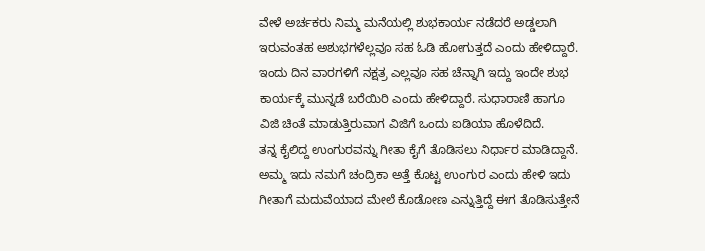ವೇಳೆ ಅರ್ಚಕರು ನಿಮ್ಮ ಮನೆಯಲ್ಲಿ ಶುಭಕಾರ್ಯ ನಡೆದರೆ ಅಡ್ಡಲಾಗಿ ಇರುವಂತಹ ಅಶುಭಗಳೆಲ್ಲವೂ ಸಹ ಓಡಿ ಹೋಗುತ್ತದೆ ಎಂದು ಹೇಳಿದ್ದಾರೆ. ಇಂದು ದಿನ ವಾರಗಳಿಗೆ ನಕ್ಷತ್ರ ಎಲ್ಲವೂ ಸಹ ಚೆನ್ನಾಗಿ ಇದ್ದು ಇಂದೇ ಶುಭ ಕಾರ್ಯಕ್ಕೆ ಮುನ್ನಡೆ ಬರೆಯಿರಿ ಎಂದು ಹೇಳಿದ್ದಾರೆ. ಸುಧಾರಾಣಿ ಹಾಗೂ ವಿಜಿ ಚಿಂತೆ ಮಾಡುತ್ತಿರುವಾಗ ವಿಜಿಗೆ ಒಂದು ಐಡಿಯಾ ಹೊಳೆದಿದೆ.
ತನ್ನ ಕೈಲಿದ್ದ ಉಂಗುರವನ್ನು ಗೀತಾ ಕೈಗೆ ತೊಡಿಸಲು ನಿರ್ಧಾರ ಮಾಡಿದ್ದಾನೆ. ಅಮ್ಮ ಇದು ನಮಗೆ ಚಂದ್ರಿಕಾ ಅತ್ತೆ ಕೊಟ್ಟ ಉಂಗುರ ಎಂದು ಹೇಳಿ ಇದು ಗೀತಾಗೆ ಮದುವೆಯಾದ ಮೇಲೆ ಕೊಡೋಣ ಎನ್ನುತ್ತಿದ್ದೆ ಈಗ ತೊಡಿಸುತ್ತೇನೆ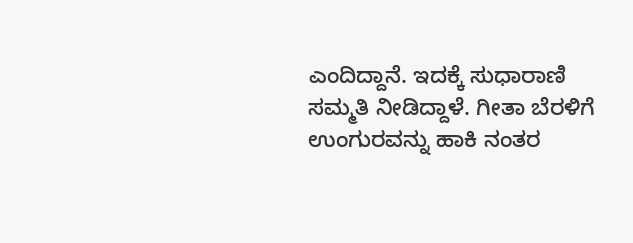ಎಂದಿದ್ದಾನೆ. ಇದಕ್ಕೆ ಸುಧಾರಾಣಿ ಸಮ್ಮತಿ ನೀಡಿದ್ದಾಳೆ. ಗೀತಾ ಬೆರಳಿಗೆ ಉಂಗುರವನ್ನು ಹಾಕಿ ನಂತರ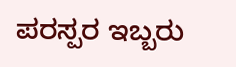ಪರಸ್ಪರ ಇಬ್ಬರು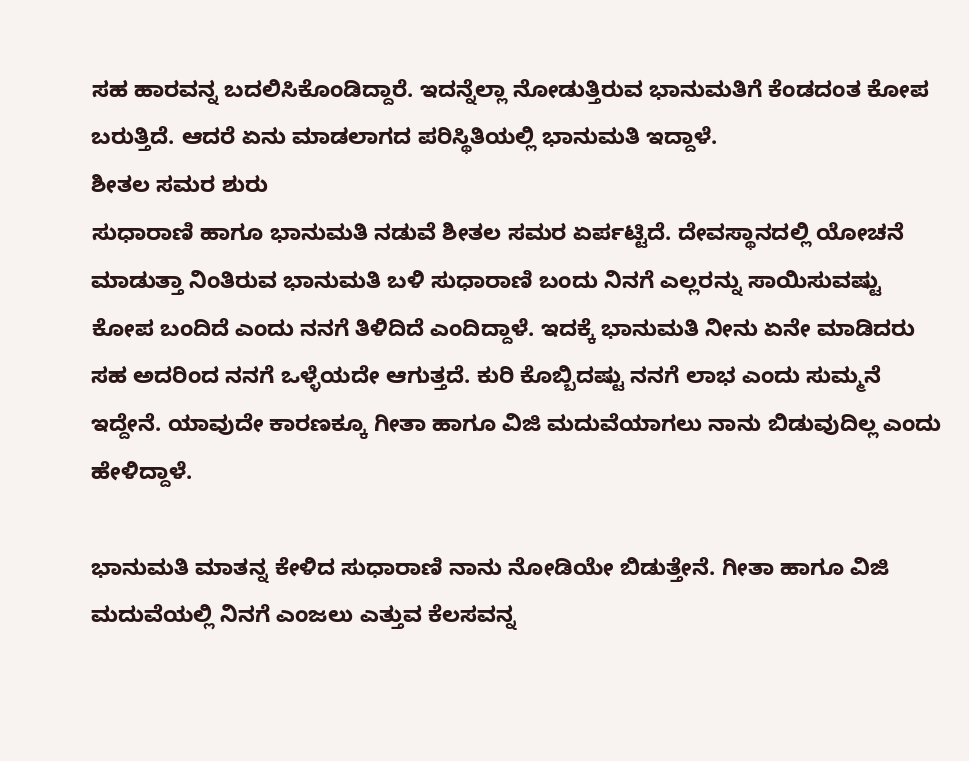ಸಹ ಹಾರವನ್ನ ಬದಲಿಸಿಕೊಂಡಿದ್ದಾರೆ. ಇದನ್ನೆಲ್ಲಾ ನೋಡುತ್ತಿರುವ ಭಾನುಮತಿಗೆ ಕೆಂಡದಂತ ಕೋಪ ಬರುತ್ತಿದೆ. ಆದರೆ ಏನು ಮಾಡಲಾಗದ ಪರಿಸ್ಥಿತಿಯಲ್ಲಿ ಭಾನುಮತಿ ಇದ್ದಾಳೆ.
ಶೀತಲ ಸಮರ ಶುರು
ಸುಧಾರಾಣಿ ಹಾಗೂ ಭಾನುಮತಿ ನಡುವೆ ಶೀತಲ ಸಮರ ಏರ್ಪಟ್ಟಿದೆ. ದೇವಸ್ಥಾನದಲ್ಲಿ ಯೋಚನೆ ಮಾಡುತ್ತಾ ನಿಂತಿರುವ ಭಾನುಮತಿ ಬಳಿ ಸುಧಾರಾಣಿ ಬಂದು ನಿನಗೆ ಎಲ್ಲರನ್ನು ಸಾಯಿಸುವಷ್ಟು ಕೋಪ ಬಂದಿದೆ ಎಂದು ನನಗೆ ತಿಳಿದಿದೆ ಎಂದಿದ್ದಾಳೆ. ಇದಕ್ಕೆ ಭಾನುಮತಿ ನೀನು ಏನೇ ಮಾಡಿದರು ಸಹ ಅದರಿಂದ ನನಗೆ ಒಳ್ಳೆಯದೇ ಆಗುತ್ತದೆ. ಕುರಿ ಕೊಬ್ಬಿದಷ್ಟು ನನಗೆ ಲಾಭ ಎಂದು ಸುಮ್ಮನೆ ಇದ್ದೇನೆ. ಯಾವುದೇ ಕಾರಣಕ್ಕೂ ಗೀತಾ ಹಾಗೂ ವಿಜಿ ಮದುವೆಯಾಗಲು ನಾನು ಬಿಡುವುದಿಲ್ಲ ಎಂದು ಹೇಳಿದ್ದಾಳೆ.

ಭಾನುಮತಿ ಮಾತನ್ನ ಕೇಳಿದ ಸುಧಾರಾಣಿ ನಾನು ನೋಡಿಯೇ ಬಿಡುತ್ತೇನೆ. ಗೀತಾ ಹಾಗೂ ವಿಜಿ ಮದುವೆಯಲ್ಲಿ ನಿನಗೆ ಎಂಜಲು ಎತ್ತುವ ಕೆಲಸವನ್ನ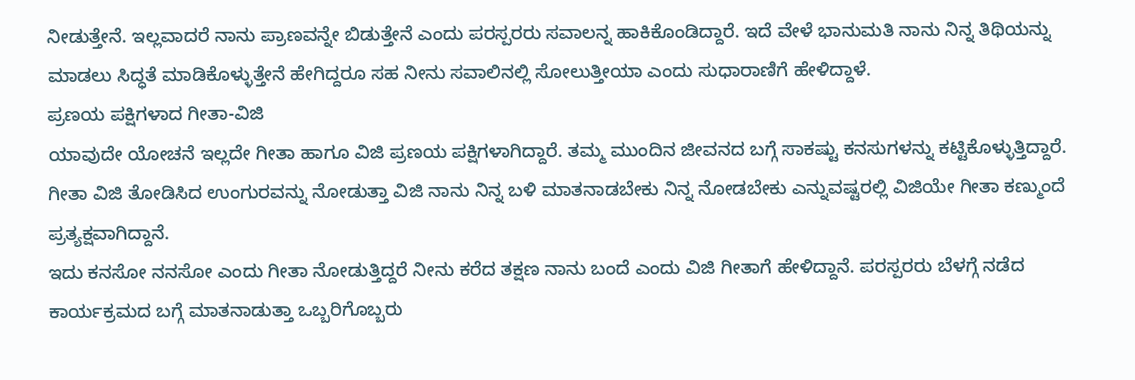ನೀಡುತ್ತೇನೆ. ಇಲ್ಲವಾದರೆ ನಾನು ಪ್ರಾಣವನ್ನೇ ಬಿಡುತ್ತೇನೆ ಎಂದು ಪರಸ್ಪರರು ಸವಾಲನ್ನ ಹಾಕಿಕೊಂಡಿದ್ದಾರೆ. ಇದೆ ವೇಳೆ ಭಾನುಮತಿ ನಾನು ನಿನ್ನ ತಿಥಿಯನ್ನು ಮಾಡಲು ಸಿದ್ಧತೆ ಮಾಡಿಕೊಳ್ಳುತ್ತೇನೆ ಹೇಗಿದ್ದರೂ ಸಹ ನೀನು ಸವಾಲಿನಲ್ಲಿ ಸೋಲುತ್ತೀಯಾ ಎಂದು ಸುಧಾರಾಣಿಗೆ ಹೇಳಿದ್ದಾಳೆ.
ಪ್ರಣಯ ಪಕ್ಷಿಗಳಾದ ಗೀತಾ-ವಿಜಿ
ಯಾವುದೇ ಯೋಚನೆ ಇಲ್ಲದೇ ಗೀತಾ ಹಾಗೂ ವಿಜಿ ಪ್ರಣಯ ಪಕ್ಷಿಗಳಾಗಿದ್ದಾರೆ. ತಮ್ಮ ಮುಂದಿನ ಜೀವನದ ಬಗ್ಗೆ ಸಾಕಷ್ಟು ಕನಸುಗಳನ್ನು ಕಟ್ಟಿಕೊಳ್ಳುತ್ತಿದ್ದಾರೆ. ಗೀತಾ ವಿಜಿ ತೋಡಿಸಿದ ಉಂಗುರವನ್ನು ನೋಡುತ್ತಾ ವಿಜಿ ನಾನು ನಿನ್ನ ಬಳಿ ಮಾತನಾಡಬೇಕು ನಿನ್ನ ನೋಡಬೇಕು ಎನ್ನುವಷ್ಟರಲ್ಲಿ ವಿಜಿಯೇ ಗೀತಾ ಕಣ್ಮುಂದೆ ಪ್ರತ್ಯಕ್ಷವಾಗಿದ್ದಾನೆ.
ಇದು ಕನಸೋ ನನಸೋ ಎಂದು ಗೀತಾ ನೋಡುತ್ತಿದ್ದರೆ ನೀನು ಕರೆದ ತಕ್ಷಣ ನಾನು ಬಂದೆ ಎಂದು ವಿಜಿ ಗೀತಾಗೆ ಹೇಳಿದ್ದಾನೆ. ಪರಸ್ಪರರು ಬೆಳಗ್ಗೆ ನಡೆದ ಕಾರ್ಯಕ್ರಮದ ಬಗ್ಗೆ ಮಾತನಾಡುತ್ತಾ ಒಬ್ಬರಿಗೊಬ್ಬರು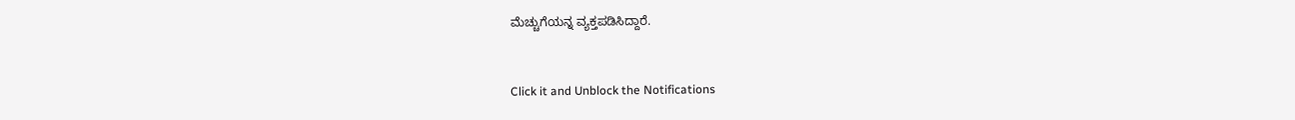ಮೆಚ್ಚುಗೆಯನ್ನ ವ್ಯಕ್ತಪಡಿಸಿದ್ದಾರೆ.


Click it and Unblock the Notifications